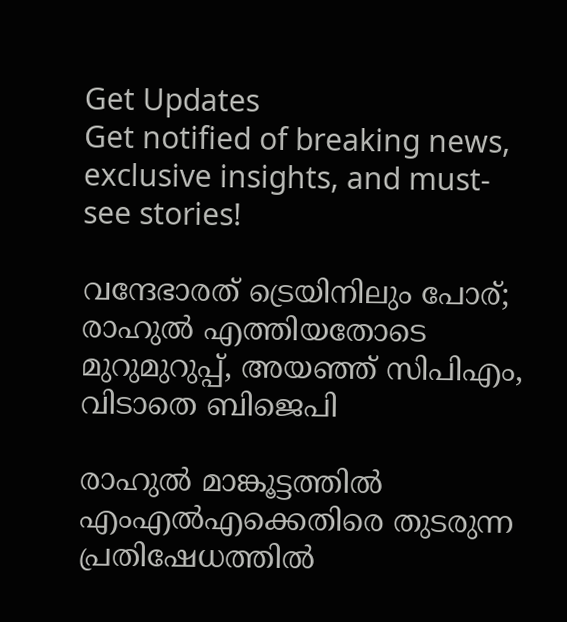Get Updates
Get notified of breaking news, exclusive insights, and must-see stories!

വന്ദേഭാരത് ട്രെയിനിലും പോര്; രാഹുല്‍ എത്തിയതോടെ മുറുമുറുപ്പ്, അയഞ്ഞ് സിപിഎം, വിടാതെ ബിജെപി

രാഹുല്‍ മാങ്കൂട്ടത്തില്‍ എംഎല്‍എക്കെതിരെ തുടരുന്ന പ്രതിഷേധത്തില്‍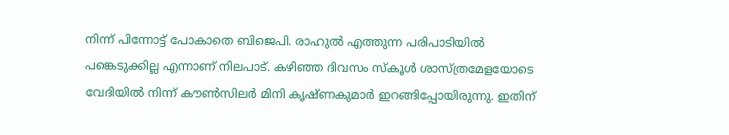നിന്ന് പിന്നോട്ട് പോകാതെ ബിജെപി. രാഹുല്‍ എത്തുന്ന പരിപാടിയില്‍ പങ്കെടുക്കില്ല എന്നാണ് നിലപാട്. കഴിഞ്ഞ ദിവസം സ്‌കൂള്‍ ശാസ്ത്രമേളയോടെ വേദിയില്‍ നിന്ന് കൗണ്‍സിലര്‍ മിനി കൃഷ്ണകുമാര്‍ ഇറങ്ങിപ്പോയിരുന്നു. ഇതിന്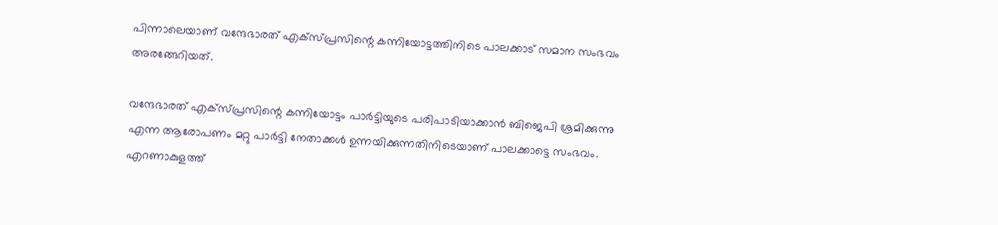പിന്നാലെയാണ് വന്ദേഭാരത് എക്‌സ്പ്രസിന്റെ കന്നിയോട്ടത്തിനിടെ പാലക്കാട് സമാന സംഭവം അരങ്ങേറിയത്.

വന്ദേഭാരത് എക്‌സ്പ്രസിന്റെ കന്നിയോട്ടം പാര്‍ട്ടിയുടെ പരിപാടിയാക്കാന്‍ ബിജെപി ശ്രമിക്കുന്നു എന്ന ആരോപണം മറ്റു പാര്‍ട്ടി നേതാക്കള്‍ ഉന്നയിക്കുന്നതിനിടെയാണ് പാലക്കാട്ടെ സംഭവം. എറണാകുളത്ത്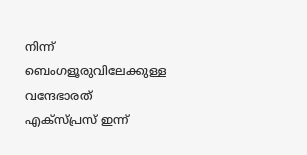നിന്ന് ബെംഗളൂരുവിലേക്കുള്ള വന്ദേഭാരത് എക്‌സ്പ്രസ് ഇന്ന്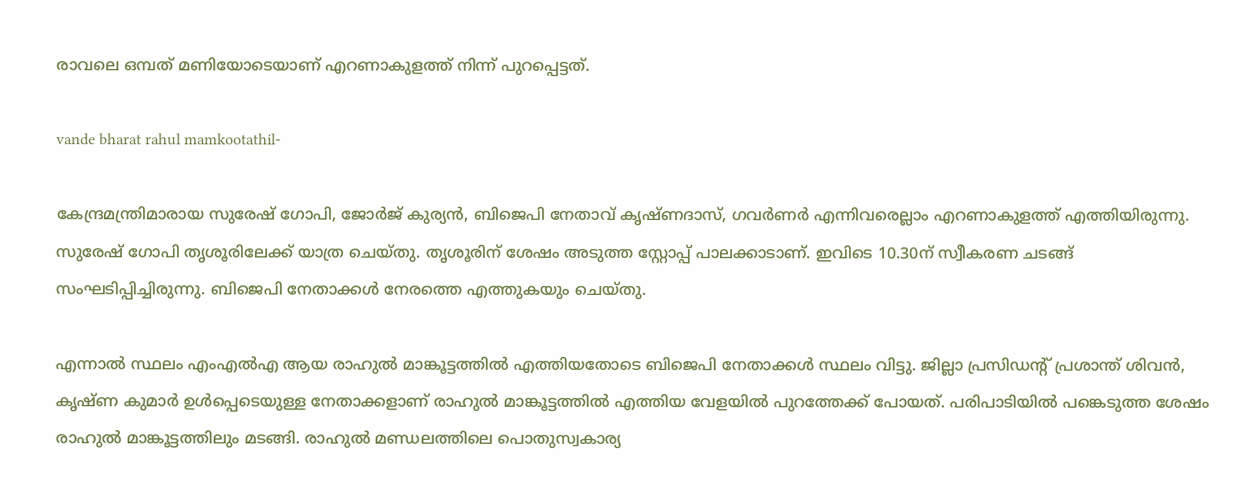രാവലെ ഒമ്പത് മണിയോടെയാണ് എറണാകുളത്ത് നിന്ന് പുറപ്പെട്ടത്.

vande bharat rahul mamkootathil-

കേന്ദ്രമന്ത്രിമാരായ സുരേഷ് ഗോപി, ജോര്‍ജ് കുര്യന്‍, ബിജെപി നേതാവ് കൃഷ്ണദാസ്, ഗവര്‍ണര്‍ എന്നിവരെല്ലാം എറണാകുളത്ത് എത്തിയിരുന്നു. സുരേഷ് ഗോപി തൃശൂരിലേക്ക് യാത്ര ചെയ്തു. തൃശൂരിന് ശേഷം അടുത്ത സ്റ്റോപ്പ് പാലക്കാടാണ്. ഇവിടെ 10.30ന് സ്വീകരണ ചടങ്ങ് സംഘടിപ്പിച്ചിരുന്നു. ബിജെപി നേതാക്കള്‍ നേരത്തെ എത്തുകയും ചെയ്തു.

എന്നാല്‍ സ്ഥലം എംഎല്‍എ ആയ രാഹുല്‍ മാങ്കൂട്ടത്തില്‍ എത്തിയതോടെ ബിജെപി നേതാക്കള്‍ സ്ഥലം വിട്ടു. ജില്ലാ പ്രസിഡന്റ് പ്രശാന്ത് ശിവന്‍, കൃഷ്ണ കുമാര്‍ ഉള്‍പ്പെടെയുള്ള നേതാക്കളാണ് രാഹുല്‍ മാങ്കൂട്ടത്തില്‍ എത്തിയ വേളയില്‍ പുറത്തേക്ക് പോയത്. പരിപാടിയില്‍ പങ്കെടുത്ത ശേഷം രാഹുല്‍ മാങ്കൂട്ടത്തിലും മടങ്ങി. രാഹുല്‍ മണ്ഡലത്തിലെ പൊതുസ്വകാര്യ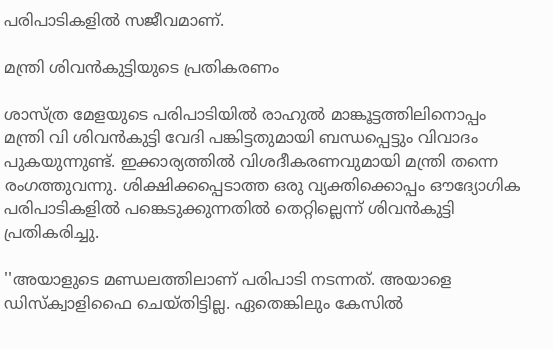പരിപാടികളില്‍ സജീവമാണ്.

മന്ത്രി ശിവന്‍കുട്ടിയുടെ പ്രതികരണം

ശാസ്ത്ര മേളയുടെ പരിപാടിയില്‍ രാഹുല്‍ മാങ്കൂട്ടത്തിലിനൊപ്പം മന്ത്രി വി ശിവന്‍കുട്ടി വേദി പങ്കിട്ടതുമായി ബന്ധപ്പെട്ടും വിവാദം പുകയുന്നുണ്ട്. ഇക്കാര്യത്തില്‍ വിശദീകരണവുമായി മന്ത്രി തന്നെ രംഗത്തുവന്നു. ശിക്ഷിക്കപ്പെടാത്ത ഒരു വ്യക്തിക്കൊപ്പം ഔദ്യോഗിക പരിപാടികളില്‍ പങ്കെടുക്കുന്നതില്‍ തെറ്റില്ലെന്ന് ശിവന്‍കുട്ടി പ്രതികരിച്ചു.

''അയാളുടെ മണ്ഡലത്തിലാണ് പരിപാടി നടന്നത്. അയാളെ ഡിസ്‌ക്വാളിഫൈ ചെയ്തിട്ടില്ല. ഏതെങ്കിലും കേസില്‍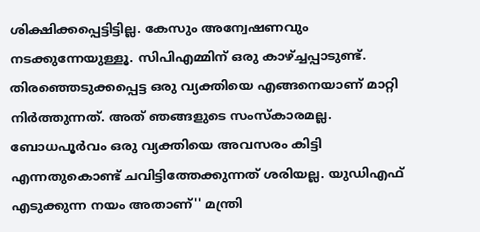ശിക്ഷിക്കപ്പെട്ടിട്ടില്ല. കേസും അന്വേഷണവും നടക്കുന്നേയുള്ളൂ. സിപിഎമ്മിന് ഒരു കാഴ്ച്ചപ്പാടുണ്ട്. തിരഞ്ഞെടുക്കപ്പെട്ട ഒരു വ്യക്തിയെ എങ്ങനെയാണ് മാറ്റി നിര്‍ത്തുന്നത്. അത് ഞങ്ങളുടെ സംസ്‌കാരമല്ല. ബോധപൂര്‍വം ഒരു വ്യക്തിയെ അവസരം കിട്ടി എന്നതുകൊണ്ട് ചവിട്ടിത്തേക്കുന്നത് ശരിയല്ല. യുഡിഎഫ് എടുക്കുന്ന നയം അതാണ്'' മന്ത്രി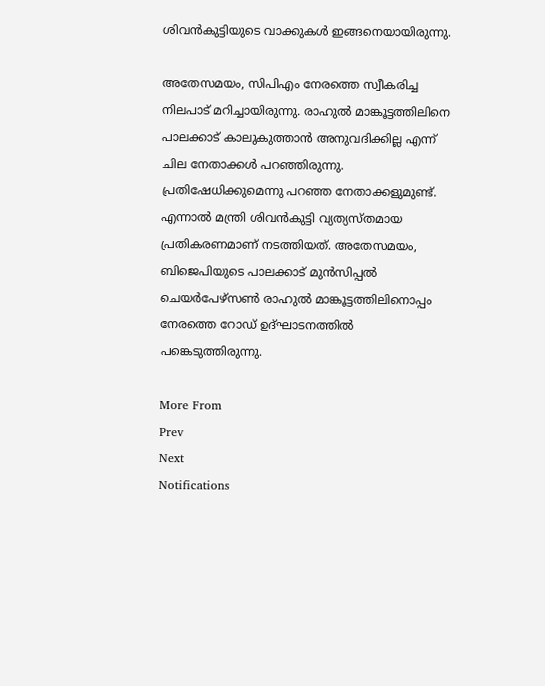ശിവന്‍കുട്ടിയുടെ വാക്കുകള്‍ ഇങ്ങനെയായിരുന്നു.

അതേസമയം, സിപിഎം നേരത്തെ സ്വീകരിച്ച നിലപാട് മറിച്ചായിരുന്നു. രാഹുല്‍ മാങ്കൂട്ടത്തിലിനെ പാലക്കാട് കാലുകുത്താന്‍ അനുവദിക്കില്ല എന്ന് ചില നേതാക്കള്‍ പറഞ്ഞിരുന്നു. പ്രതിഷേധിക്കുമെന്നു പറഞ്ഞ നേതാക്കളുമുണ്ട്. എന്നാല്‍ മന്ത്രി ശിവന്‍കുട്ടി വ്യത്യസ്തമായ പ്രതികരണമാണ് നടത്തിയത്. അതേസമയം, ബിജെപിയുടെ പാലക്കാട് മുന്‍സിപ്പല്‍ ചെയര്‍പേഴ്‌സണ്‍ രാഹുല്‍ മാങ്കൂട്ടത്തിലിനൊപ്പം നേരത്തെ റോഡ് ഉദ്ഘാടനത്തില്‍ പങ്കെടുത്തിരുന്നു.

More From
Prev
Next
Notifications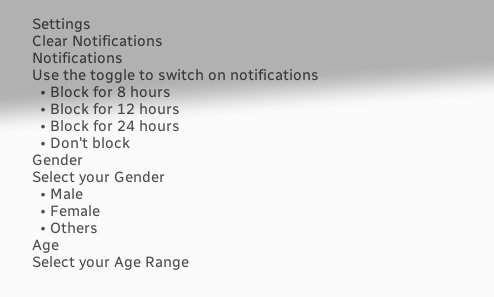Settings
Clear Notifications
Notifications
Use the toggle to switch on notifications
  • Block for 8 hours
  • Block for 12 hours
  • Block for 24 hours
  • Don't block
Gender
Select your Gender
  • Male
  • Female
  • Others
Age
Select your Age Range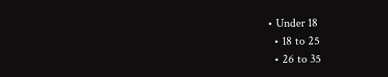• Under 18
  • 18 to 25
  • 26 to 35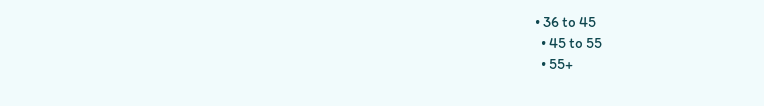• 36 to 45
  • 45 to 55
  • 55+